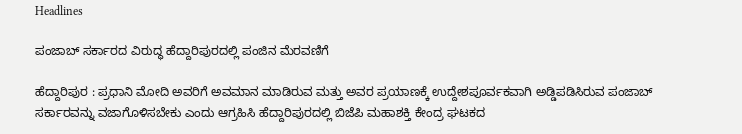Headlines

ಪಂಜಾಬ್ ಸರ್ಕಾರದ ವಿರುದ್ಧ ಹೆದ್ದಾರಿಪುರದಲ್ಲಿ ಪಂಜಿನ ಮೆರವಣಿಗೆ

ಹೆದ್ದಾರಿಪುರ : ಪ್ರಧಾನಿ ಮೋದಿ ಅವರಿಗೆ ಅವಮಾನ ಮಾಡಿರುವ ಮತ್ತು ಅವರ ಪ್ರಯಾಣಕ್ಕೆ ಉದ್ದೇಶಪೂರ್ವಕವಾಗಿ ಅಡ್ಡಿಪಡಿಸಿರುವ ಪಂಜಾಬ್ ಸರ್ಕಾರವನ್ನು ವಜಾಗೊಳಿಸಬೇಕು ಎಂದು ಆಗ್ರಹಿಸಿ ಹೆದ್ದಾರಿಪುರದಲ್ಲಿ ಬಿಜೆಪಿ ಮಹಾಶಕ್ತಿ ಕೇಂದ್ರ ಘಟಕದ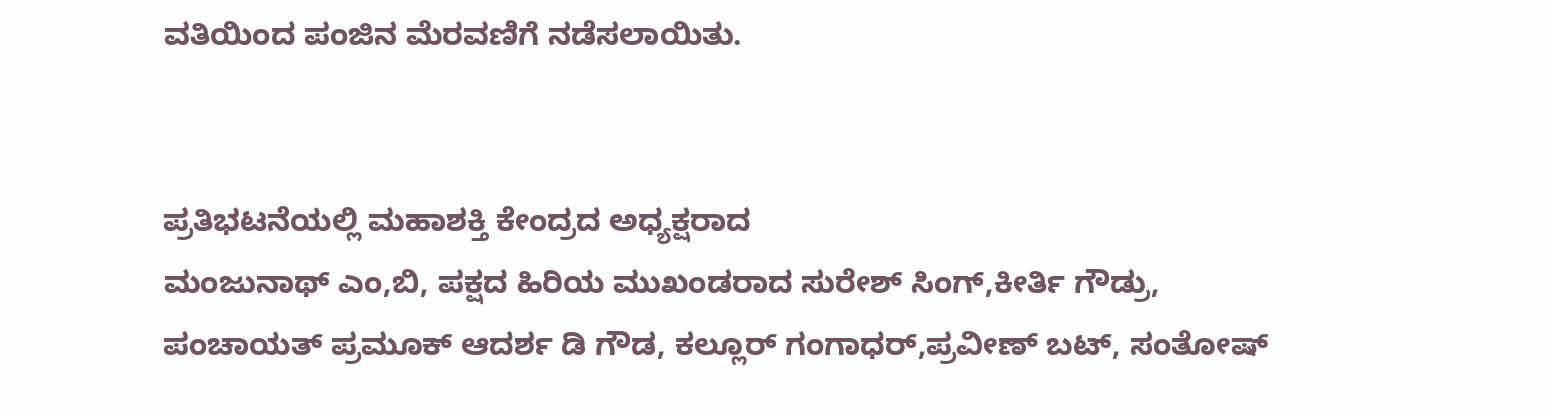ವತಿಯಿಂದ ಪಂಜಿನ ಮೆರವಣಿಗೆ ನಡೆಸಲಾಯಿತು.


ಪ್ರತಿಭಟನೆಯಲ್ಲಿ ಮಹಾಶಕ್ತಿ ಕೇಂದ್ರದ ಅಧ್ಯಕ್ಷರಾದ
ಮಂಜುನಾಥ್ ಎಂ,ಬಿ, ಪಕ್ಷದ ಹಿರಿಯ ಮುಖಂಡರಾದ ಸುರೇಶ್ ಸಿಂಗ್,ಕೀರ್ತಿ ಗೌಡ್ರು, ಪಂಚಾಯತ್ ಪ್ರಮೂಕ್ ಆದರ್ಶ ಡಿ ಗೌಡ, ಕಲ್ಲೂರ್ ಗಂಗಾಧರ್,ಪ್ರವೀಣ್ ಬಟ್, ಸಂತೋಷ್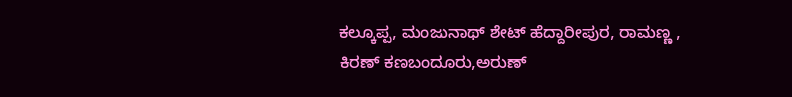ಕಲ್ಕೂಪ್ಪ, ಮಂಜುನಾಥ್ ಶೇಟ್ ಹೆದ್ದಾರೀಪುರ, ರಾಮಣ್ಣ , ಕಿರಣ್ ಕಣಬಂದೂರು,ಅರುಣ್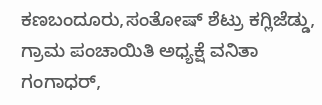ಕಣಬಂದೂರು,ಸಂತೋಷ್ ಶೆಟ್ರು ಕಗ್ಲಿಜೆಡ್ಡು, ಗ್ರಾಮ ಪಂಚಾಯಿತಿ ಅಧ್ಯಕ್ಷೆ ವನಿತಾ ಗಂಗಾಧರ್,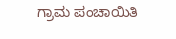ಗ್ರಾಮ ಪಂಚಾಯಿತಿ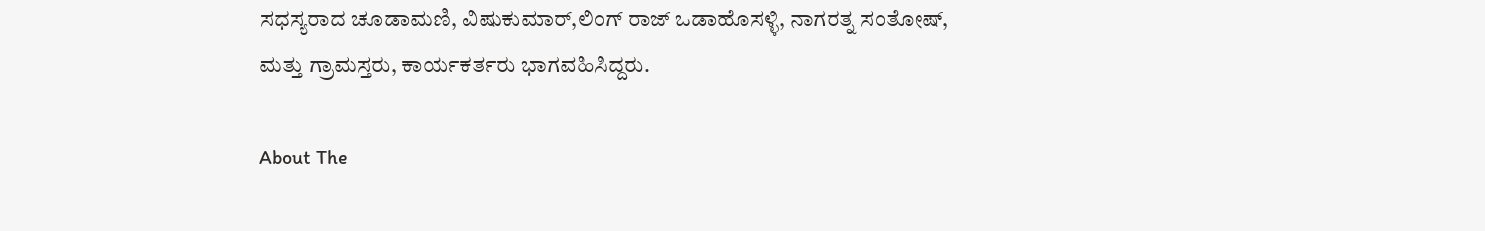ಸಧಸ್ಯರಾದ ಚೂಡಾಮಣಿ, ವಿಷುಕುಮಾರ್,ಲಿಂಗ್ ರಾಜ್ ಒಡಾಹೊಸಳ್ಳಿ, ನಾಗರತ್ನ ಸಂತೋಷ್, ಮತ್ತು ಗ್ರಾಮಸ್ತರು, ಕಾರ್ಯಕರ್ತರು ಭಾಗವಹಿಸಿದ್ದರು.

About The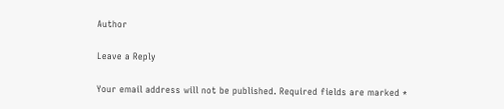Author

Leave a Reply

Your email address will not be published. Required fields are marked *